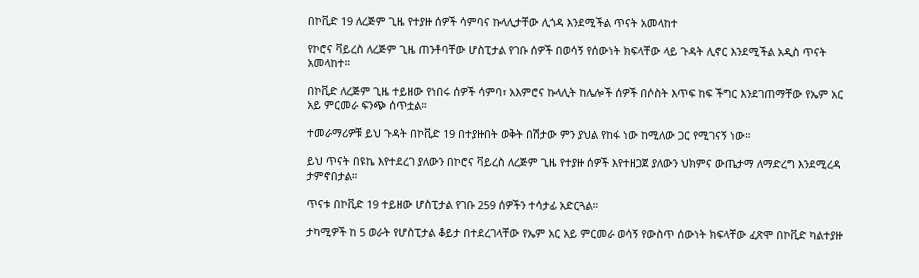በኮቪድ 19 ለረጅም ጊዜ የተያዙ ሰዎች ሳምባና ኩላሊታቸው ሊጎዳ እንደሚችል ጥናት አመላከተ

የኮሮና ቫይረስ ለረጅም ጊዜ ጠንቶባቸው ሆስፒታል የገቡ ሰዎች በወሳኝ የሰውነት ክፍላቸው ላይ ጉዳት ሊኖር እንደሚችል አዲስ ጥናት አመላከተ።

በኮቪድ ለረጅም ጊዜ ተይዘው የነበሩ ሰዎች ሳምባ፣ አእምሮና ኩላሊት ከሌሎች ሰዎች በሶስት እጥፍ ከፍ ችግር እንደገጠማቸው የኤም አር አይ ምርመራ ፍንጭ ሰጥቷል።

ተመራማሪዎቹ ይህ ጉዳት በኮቪድ 19 በተያዙበት ወቅት በሽታው ምን ያህል የከፋ ነው ከሚለው ጋር የሚገናኝ ነው።

ይህ ጥናት በዩኬ እየተደረገ ያለውን በኮሮና ቫይረስ ለረጅም ጊዜ የተያዙ ሰዎች እየተዘጋጀ ያለውን ህክምና ውጤታማ ለማድረግ እንደሚረዳ ታምኖበታል።

ጥናቱ በኮቪድ 19 ተይዘው ሆስፒታል የገቡ 259 ሰዎችን ተሳታፊ አድርጓል።

ታካሚዎች ከ 5 ወራት የሆስፒታል ቆይታ በተደረገላቸው የኤም አር አይ ምርመራ ወሳኝ የውስጥ ሰውነት ክፍላቸው ፈጽሞ በኮቪድ ካልተያዙ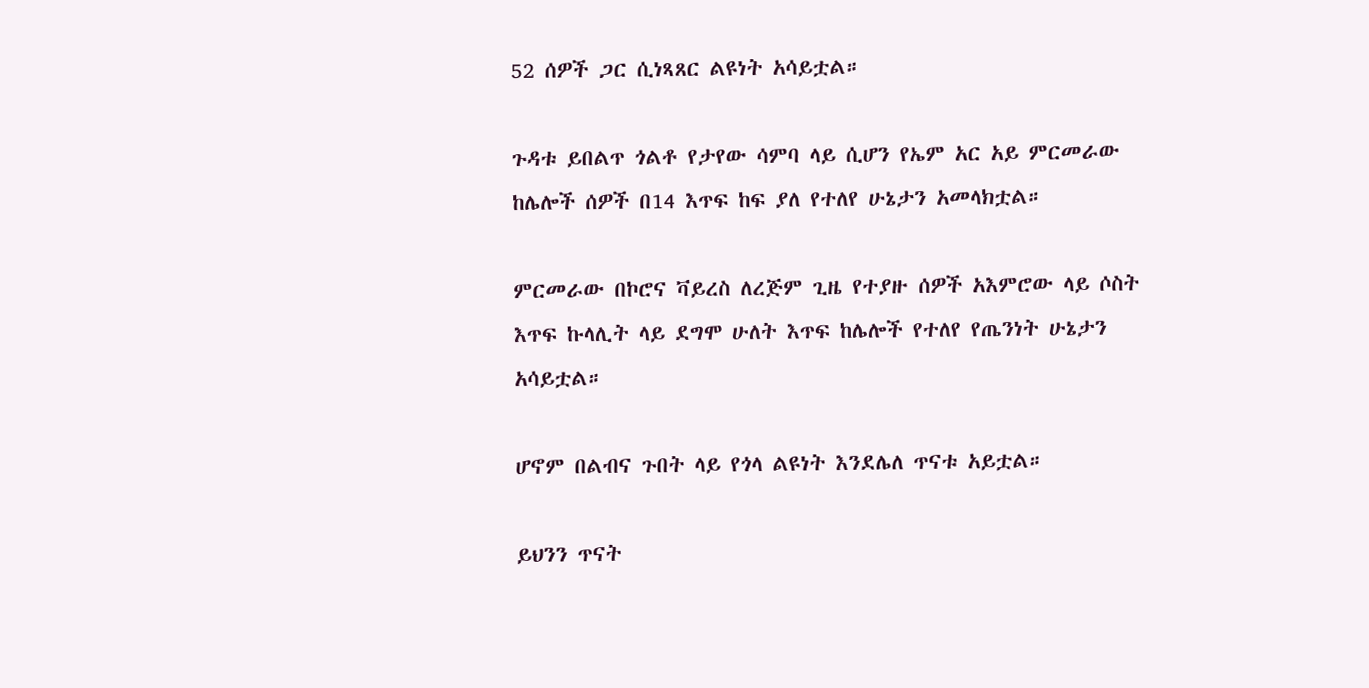52 ሰዎች ጋር ሲነጻጸር ልዩነት አሳይቷል።

ጉዳቱ ይበልጥ ጎልቶ የታየው ሳምባ ላይ ሲሆን የኤም አር አይ ምርመራው ከሌሎች ሰዎች በ14 እጥፍ ከፍ ያለ የተለየ ሁኔታን አመላክቷል።

ምርመራው በኮሮና ቫይረስ ለረጅም ጊዜ የተያዙ ሰዎች አእምሮው ላይ ሶስት እጥፍ ኩላሊት ላይ ደግሞ ሁለት እጥፍ ከሌሎች የተለየ የጤንነት ሁኔታን አሳይቷል።

ሆኖም በልብና ጉበት ላይ የጎላ ልዩነት እንደሌለ ጥናቱ አይቷል።

ይህንን ጥናት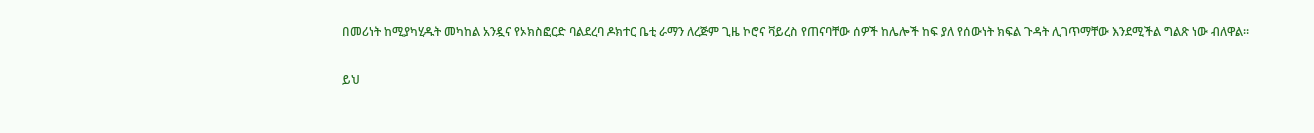በመሪነት ከሚያካሂዱት መካከል አንዷና የኦክስፎርድ ባልደረባ ዶክተር ቤቲ ራማን ለረጅም ጊዜ ኮሮና ቫይረስ የጠናባቸው ሰዎች ከሌሎች ከፍ ያለ የሰውነት ክፍል ጉዳት ሊገጥማቸው እንደሚችል ግልጽ ነው ብለዋል።

ይህ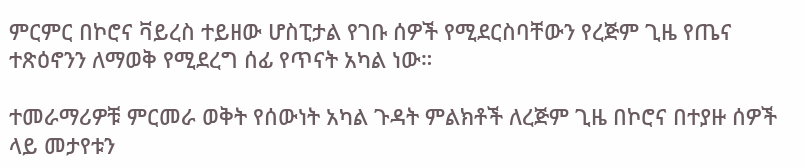ምርምር በኮሮና ቫይረስ ተይዘው ሆስፒታል የገቡ ሰዎች የሚደርስባቸውን የረጅም ጊዜ የጤና ተጽዕኖንን ለማወቅ የሚደረግ ሰፊ የጥናት አካል ነው።

ተመራማሪዎቹ ምርመራ ወቅት የሰውነት አካል ጉዳት ምልክቶች ለረጅም ጊዜ በኮሮና በተያዙ ሰዎች ላይ መታየቱን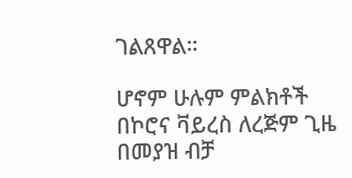ገልጸዋል።

ሆኖም ሁሉም ምልክቶች በኮሮና ቫይረስ ለረጅም ጊዜ በመያዝ ብቻ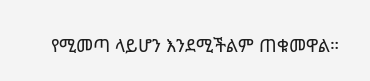የሚመጣ ላይሆን እንደሚችልም ጠቁመዋል።